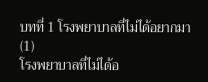บทที่ 1 โรงพยาบาลที่ไม่ได้อยากมา (1)
โรงพยาบาลที่ไม่ได้อ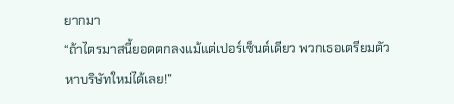ยากมา
“ถ้าไตรมาสนี้ยอดตกลงแม้แต่เปอร์เซ็นต์เดียว พวกเธอเตรียมตัวหาบริษัทใหม่ได้เลย!”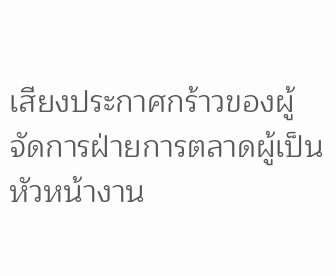เสียงประกาศกร้าวของผู้จัดการฝ่ายการตลาดผู้เป็นหัวหน้างาน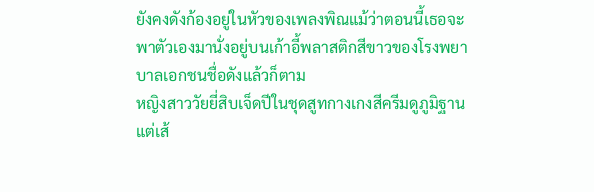ยังคงดังก้องอยู่ในหัวของเพลงพิณแม้ว่าตอนนี้เธอจะพาตัวเองมานั่งอยู่บนเก้าอี้พลาสติกสีขาวของโรงพยาบาลเอกชนชื่อดังแล้วก็ตาม
หญิงสาววัยยี่สิบเจ็ดปีในชุดสูทกางเกงสีครีมดูภูมิฐาน แต่เส้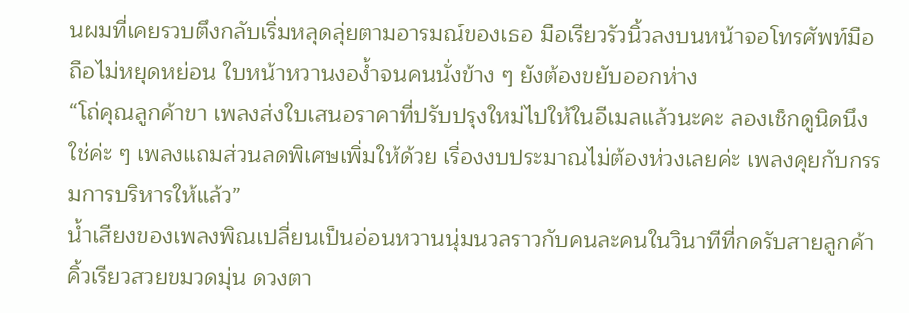นผมที่เคยรวบตึงกลับเริ่มหลุดลุ่ยตามอารมณ์ของเธอ มือเรียวรัวนิ้วลงบนหน้าจอโทรศัพท์มือถือไม่หยุดหย่อน ใบหน้าหวานงอง้ำจนคนนั่งข้าง ๆ ยังต้องขยับออกห่าง
“โถ่คุณลูกค้าขา เพลงส่งใบเสนอราคาที่ปรับปรุงใหม่ไปให้ในอีเมลแล้วนะคะ ลองเช็กดูนิดนึง ใช่ค่ะ ๆ เพลงแถมส่วนลดพิเศษเพิ่มให้ด้วย เรื่องงบประมาณไม่ต้องห่วงเลยค่ะ เพลงคุยกับกรรมการบริหารให้แล้ว”
น้ำเสียงของเพลงพิณเปลี่ยนเป็นอ่อนหวานนุ่มนวลราวกับคนละคนในวินาทีที่กดรับสายลูกค้า คิ้วเรียวสวยขมวดมุ่น ดวงตา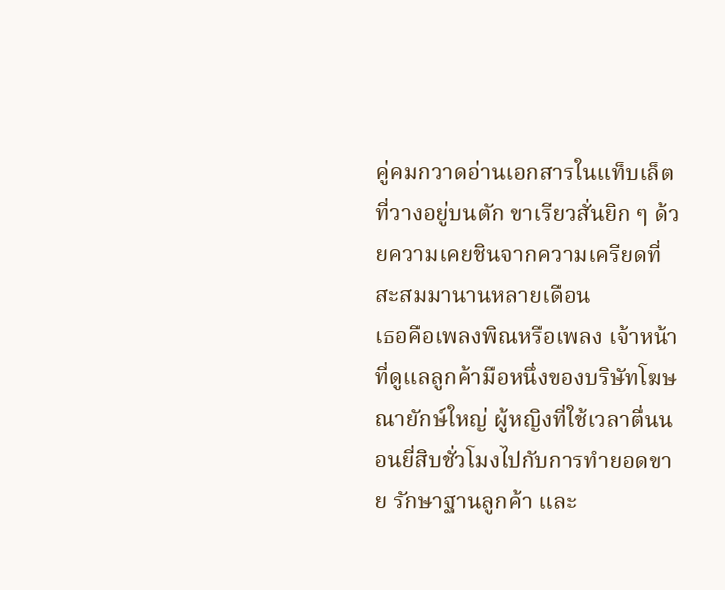คู่คมกวาดอ่านเอกสารในแท็บเล็ตที่วางอยู่บนตัก ขาเรียวสั่นยิก ๆ ด้วยความเคยชินจากความเครียดที่สะสมมานานหลายเดือน
เธอคือเพลงพิณหรือเพลง เจ้าหน้าที่ดูแลลูกค้ามือหนึ่งของบริษัทโฆษณายักษ์ใหญ่ ผู้หญิงที่ใช้เวลาตื่นนอนยี่สิบชั่วโมงไปกับการทำยอดขาย รักษาฐานลูกค้า และ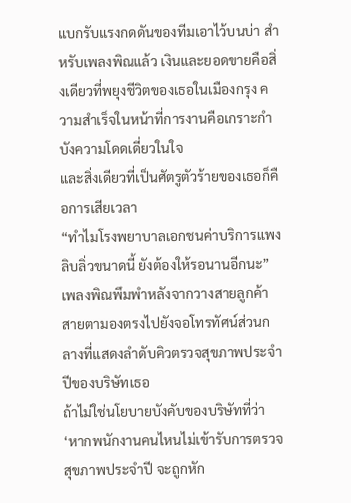แบกรับแรงกดดันของทีมเอาไว้บนบ่า สำหรับเพลงพิณแล้ว เงินและยอดขายคือสิ่งเดียวที่พยุงชีวิตของเธอในเมืองกรุง ความสำเร็จในหน้าที่การงานคือเกราะกำบังความโดดเดี่ยวในใจ
และสิ่งเดียวที่เป็นศัตรูตัวร้ายของเธอก็คือการเสียเวลา
“ทำไมโรงพยาบาลเอกชนค่าบริการแพงลิบลิ่วขนาดนี้ ยังต้องให้รอนานอีกนะ” เพลงพิณพึมพำหลังจากวางสายลูกค้า สายตามองตรงไปยังจอโทรทัศน์ส่วนกลางที่แสดงลำดับคิวตรวจสุขภาพประจำปีของบริษัทเธอ
ถ้าไม่ใช่นโยบายบังคับของบริษัทที่ว่า
‘หากพนักงานคนไหนไม่เข้ารับการตรวจสุขภาพประจำปี จะถูกหัก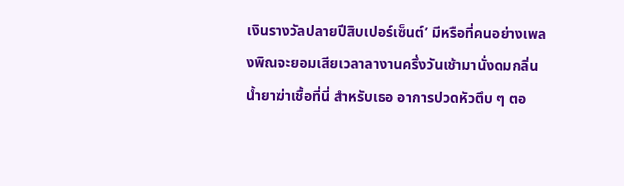เงินรางวัลปลายปีสิบเปอร์เซ็นต์’ มีหรือที่คนอย่างเพลงพิณจะยอมเสียเวลาลางานครึ่งวันเช้ามานั่งดมกลิ่นน้ำยาฆ่าเชื้อที่นี่ สำหรับเธอ อาการปวดหัวตึบ ๆ ตอ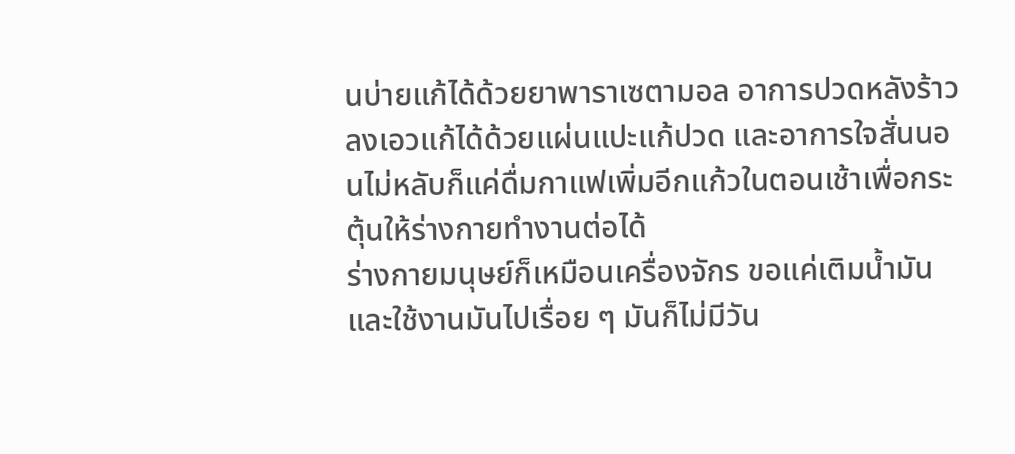นบ่ายแก้ได้ด้วยยาพาราเซตามอล อาการปวดหลังร้าวลงเอวแก้ได้ด้วยแผ่นแปะแก้ปวด และอาการใจสั่นนอนไม่หลับก็แค่ดื่มกาแฟเพิ่มอีกแก้วในตอนเช้าเพื่อกระตุ้นให้ร่างกายทำงานต่อได้
ร่างกายมนุษย์ก็เหมือนเครื่องจักร ขอแค่เติมน้ำมันและใช้งานมันไปเรื่อย ๆ มันก็ไม่มีวัน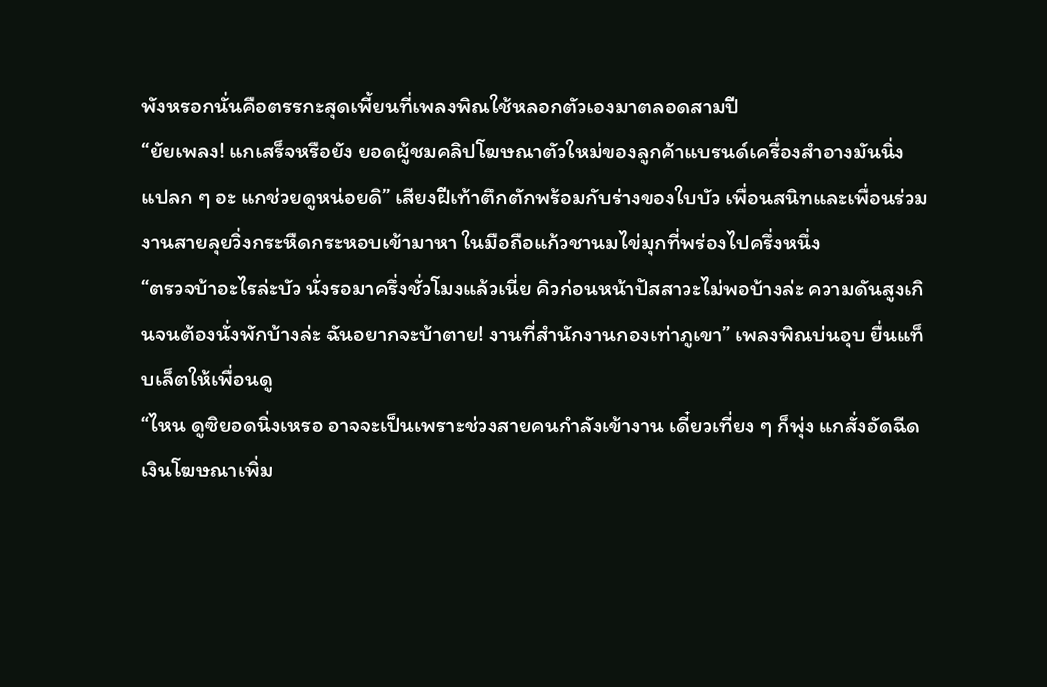พังหรอกนั่นคือตรรกะสุดเพี้ยนที่เพลงพิณใช้หลอกตัวเองมาตลอดสามปี
“ยัยเพลง! แกเสร็จหรือยัง ยอดผู้ชมคลิปโฆษณาตัวใหม่ของลูกค้าแบรนด์เครื่องสำอางมันนิ่งแปลก ๆ อะ แกช่วยดูหน่อยดิ” เสียงฝีเท้าตึกตักพร้อมกับร่างของใบบัว เพื่อนสนิทและเพื่อนร่วมงานสายลุยวิ่งกระหืดกระหอบเข้ามาหา ในมือถือแก้วชานมไข่มุกที่พร่องไปครึ่งหนึ่ง
“ตรวจบ้าอะไรล่ะบัว นั่งรอมาครึ่งชั่วโมงแล้วเนี่ย คิวก่อนหน้าปัสสาวะไม่พอบ้างล่ะ ความดันสูงเกินจนต้องนั่งพักบ้างล่ะ ฉันอยากจะบ้าตาย! งานที่สำนักงานกองเท่าภูเขา” เพลงพิณบ่นอุบ ยื่นแท็บเล็ตให้เพื่อนดู
“ไหน ดูซิยอดนิ่งเหรอ อาจจะเป็นเพราะช่วงสายคนกำลังเข้างาน เดี๋ยวเที่ยง ๆ ก็พุ่ง แกสั่งอัดฉีดเงินโฆษณาเพิ่ม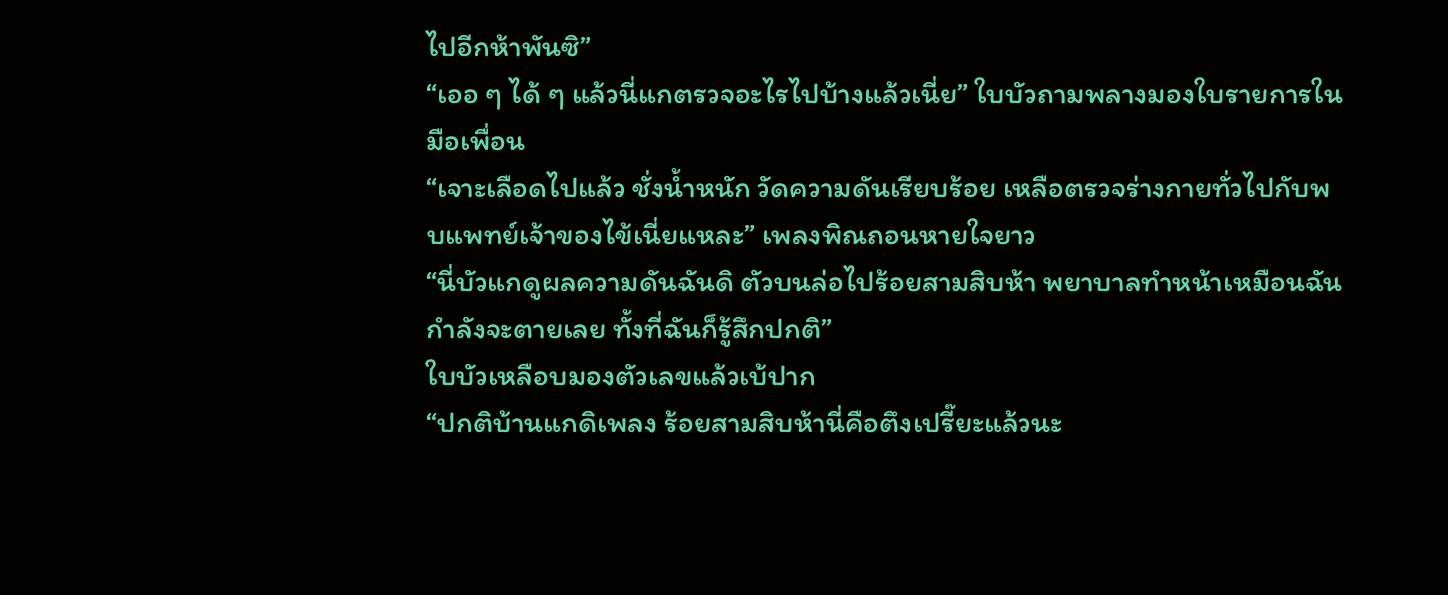ไปอีกห้าพันซิ”
“เออ ๆ ได้ ๆ แล้วนี่แกตรวจอะไรไปบ้างแล้วเนี่ย” ใบบัวถามพลางมองใบรายการในมือเพื่อน
“เจาะเลือดไปแล้ว ชั่งน้ำหนัก วัดความดันเรียบร้อย เหลือตรวจร่างกายทั่วไปกับพบแพทย์เจ้าของไข้เนี่ยแหละ” เพลงพิณถอนหายใจยาว
“นี่บัวแกดูผลความดันฉันดิ ตัวบนล่อไปร้อยสามสิบห้า พยาบาลทำหน้าเหมือนฉันกำลังจะตายเลย ทั้งที่ฉันก็รู้สึกปกติ”
ใบบัวเหลือบมองตัวเลขแล้วเบ้ปาก
“ปกติบ้านแกดิเพลง ร้อยสามสิบห้านี่คือตึงเปรี๊ยะแล้วนะ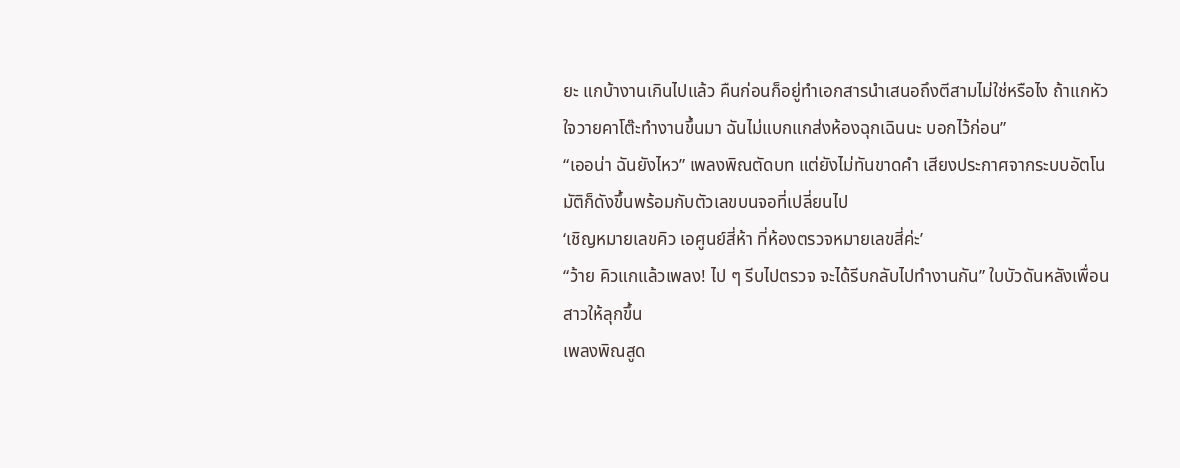ยะ แกบ้างานเกินไปแล้ว คืนก่อนก็อยู่ทำเอกสารนำเสนอถึงตีสามไม่ใช่หรือไง ถ้าแกหัวใจวายคาโต๊ะทำงานขึ้นมา ฉันไม่แบกแกส่งห้องฉุกเฉินนะ บอกไว้ก่อน”
“เออน่า ฉันยังไหว” เพลงพิณตัดบท แต่ยังไม่ทันขาดคำ เสียงประกาศจากระบบอัตโนมัติก็ดังขึ้นพร้อมกับตัวเลขบนจอที่เปลี่ยนไป
‘เชิญหมายเลขคิว เอศูนย์สี่ห้า ที่ห้องตรวจหมายเลขสี่ค่ะ’
“ว้าย คิวแกแล้วเพลง! ไป ๆ รีบไปตรวจ จะได้รีบกลับไปทำงานกัน” ใบบัวดันหลังเพื่อนสาวให้ลุกขึ้น
เพลงพิณสูด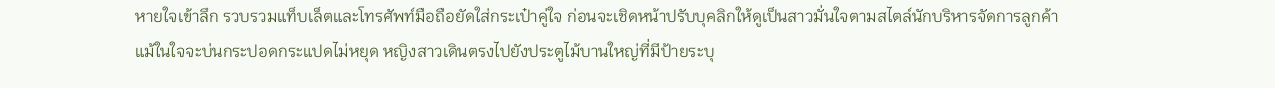หายใจเข้าลึก รวบรวมแท็บเล็ตและโทรศัพท์มือถือยัดใส่กระเป๋าคู่ใจ ก่อนจะเชิดหน้าปรับบุคลิกให้ดูเป็นสาวมั่นใจตามสไตล์นักบริหารจัดการลูกค้า
แม้ในใจจะบ่นกระปอดกระแปดไม่หยุด หญิงสาวเดินตรงไปยังประตูไม้บานใหญ่ที่มีป้ายระบุ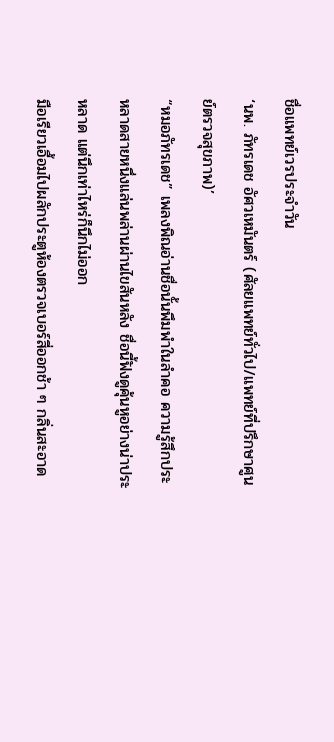ชื่อแพทย์เวรประจำวัน
‘นพ. ภัทรเดช อัศวเหมันตร์ (ศัลยแพทย์ทั่วไป/แพทย์ที่ปรึกษาศูนย์ตรวจสุขภาพ)’
“หมอภัทรเดช” เพลงพิณอ่านชื่อนั้นพึมพำในลำคอ ความรู้สึกประหลาดสายหนึ่งแล่นพล่านผ่านไขสันหลัง ชื่อนี้ฟังดูคุ้นหูอย่างน่าประหลาด แต่นึกเท่าไหร่ก็นึกไม่ออก
มือเรียวเอื้อมไปผลักประตูห้องตรวจเบอร์สี่ออกช้า ๆ กลิ่นสะอาด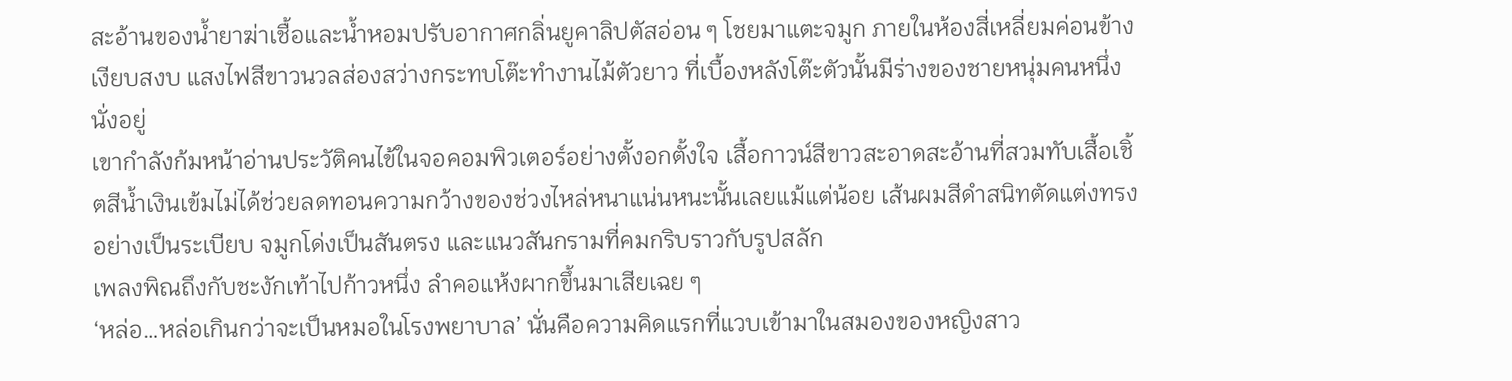สะอ้านของน้ำยาฆ่าเชื้อและน้ำหอมปรับอากาศกลิ่นยูคาลิปตัสอ่อน ๆ โชยมาแตะจมูก ภายในห้องสี่เหลี่ยมค่อนข้างเงียบสงบ แสงไฟสีขาวนวลส่องสว่างกระทบโต๊ะทำงานไม้ตัวยาว ที่เบื้องหลังโต๊ะตัวนั้นมีร่างของชายหนุ่มคนหนึ่งนั่งอยู่
เขากำลังก้มหน้าอ่านประวัติคนไข้ในจอคอมพิวเตอร์อย่างตั้งอกตั้งใจ เสื้อกาวน์สีขาวสะอาดสะอ้านที่สวมทับเสื้อเชิ้ตสีน้ำเงินเข้มไม่ได้ช่วยลดทอนความกว้างของช่วงไหล่หนาแน่นหนะนั้นเลยแม้แต่น้อย เส้นผมสีดำสนิทตัดแต่งทรงอย่างเป็นระเบียบ จมูกโด่งเป็นสันตรง และแนวสันกรามที่คมกริบราวกับรูปสลัก
เพลงพิณถึงกับชะงักเท้าไปก้าวหนึ่ง ลำคอแห้งผากขึ้นมาเสียเฉย ๆ
‘หล่อ…หล่อเกินกว่าจะเป็นหมอในโรงพยาบาล’ นั่นคือความคิดแรกที่แวบเข้ามาในสมองของหญิงสาว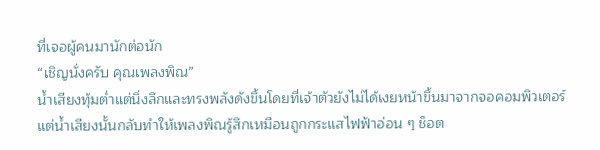ที่เจอผู้คนมานักต่อนัก
“เชิญนั่งครับ คุณเพลงพิณ”
น้ำเสียงทุ้มต่ำแต่นิ่งลึกและทรงพลังดังขึ้นโดยที่เจ้าตัวยังไม่ได้เงยหน้าขึ้นมาจากจอคอมพิวเตอร์ แต่น้ำเสียงนั้นกลับทำให้เพลงพิณรู้สึกเหมือนถูกกระแสไฟฟ้าอ่อน ๆ ช็อต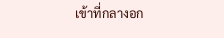เข้าที่กลางอก